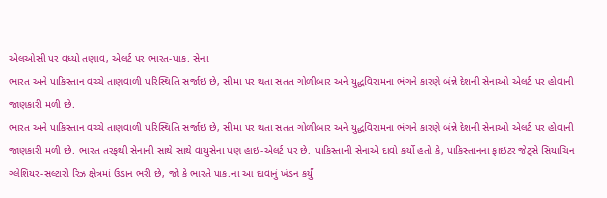એલઓસી પર વધ્યો તણાવ, એલર્ટ પર ભારત-પાક. સેના
ભારત અને પાકિસ્તાન વચ્ચે તાણવાળી પરિસ્થિતિ સર્જાઇ છે, સીમા પર થતા સતત ગોળીબાર અને યુદ્ધવિરામના ભંગને કારણે બંન્ને દેશની સેનાઓ એલર્ટ પર હોવાની જાણકારી મળી છે.
ભારત અને પાકિસ્તાન વચ્ચે તાણવાળી પરિસ્થિતિ સર્જાઇ છે, સીમા પર થતા સતત ગોળીબાર અને યુદ્ધવિરામના ભંગને કારણે બંન્ને દેશની સેનાઓ એલર્ટ પર હોવાની જાણકારી મળી છે. ભારત તરફથી સેનાની સાથે સાથે વાયુસેના પણ હાઇ-એલર્ટ પર છે. પાકિસ્તાની સેનાએ દાવો કર્યો હતો કે, પાકિસ્તાનના ફાઇટર જેટ્સે સિયાચિન ગ્લેશિયર-સલ્ટારો રિઝ ક્ષેત્રમાં ઉડાન ભરી છે, જો કે ભારતે પાક.ના આ દાવાનું ખંડન કર્યું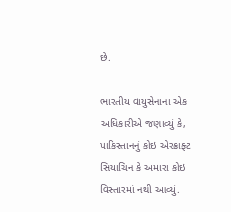છે.

ભારતીય વાયુસેનાના એક અધિકારીએ જણાવ્યું કે, પાકિસ્તાનનું કોઇ એરક્રાફ્ટ સિયાચિન કે અમારા કોઇ વિસ્તારમાં નથી આવ્યું.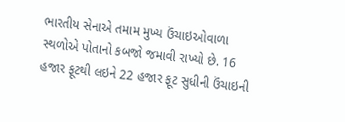ભારતીય સેનાએ તમામ મુખ્ય ઉંચાઇઓવાળા સ્થળોએ પોતાનો કબજો જમાવી રાખ્યો છે. 16 હજાર ફૂટથી લઇને 22 હજાર ફૂટ સુધીની ઉંચાઇની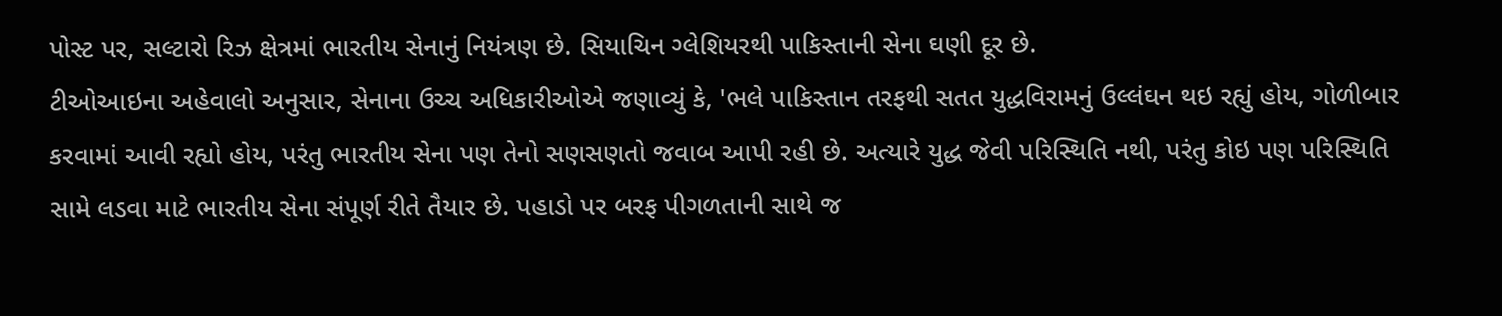પોસ્ટ પર, સલ્ટારો રિઝ ક્ષેત્રમાં ભારતીય સેનાનું નિયંત્રણ છે. સિયાચિન ગ્લેશિયરથી પાકિસ્તાની સેના ઘણી દૂર છે.
ટીઓઆઇના અહેવાલો અનુસાર, સેનાના ઉચ્ચ અધિકારીઓએ જણાવ્યું કે, 'ભલે પાકિસ્તાન તરફથી સતત યુદ્ધવિરામનું ઉલ્લંઘન થઇ રહ્યું હોય, ગોળીબાર કરવામાં આવી રહ્યો હોય, પરંતુ ભારતીય સેના પણ તેનો સણસણતો જવાબ આપી રહી છે. અત્યારે યુદ્ધ જેવી પરિસ્થિતિ નથી, પરંતુ કોઇ પણ પરિસ્થિતિ સામે લડવા માટે ભારતીય સેના સંપૂર્ણ રીતે તૈયાર છે. પહાડો પર બરફ પીગળતાની સાથે જ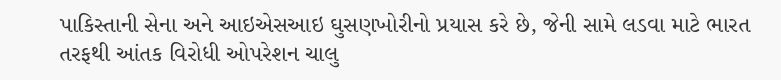પાકિસ્તાની સેના અને આઇએસઆઇ ઘુસણખોરીનો પ્રયાસ કરે છે, જેની સામે લડવા માટે ભારત તરફથી આંતક વિરોધી ઓપરેશન ચાલુ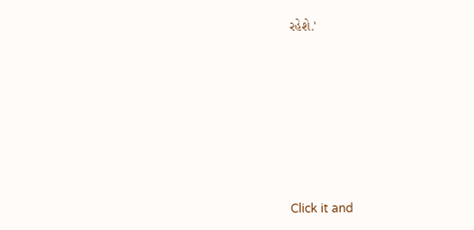રહેશે.'












Click it and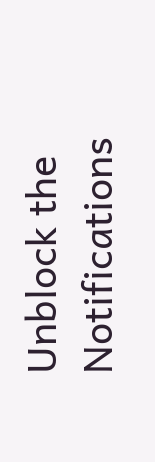Unblock the Notifications